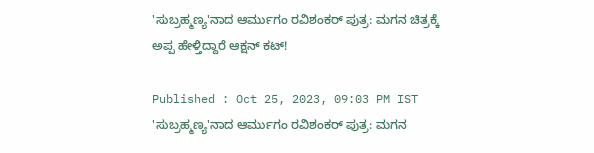'ಸುಬ್ರಹ್ಮಣ್ಯ'ನಾದ ಆರ್ಮುಗಂ ರವಿಶಂಕರ್ ಪುತ್ರ: ಮಗನ ಚಿತ್ರಕ್ಕೆ ಅಪ್ಪ ಹೇಳ್ತಿದ್ದಾರೆ ಆಕ್ಷನ್ ಕಟ್!

Published : Oct 25, 2023, 09:03 PM IST
'ಸುಬ್ರಹ್ಮಣ್ಯ'ನಾದ ಆರ್ಮುಗಂ ರವಿಶಂಕರ್ ಪುತ್ರ: ಮಗನ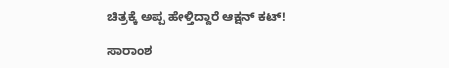ಚಿತ್ರಕ್ಕೆ ಅಪ್ಪ ಹೇಳ್ತಿದ್ದಾರೆ ಆಕ್ಷನ್ ಕಟ್!

ಸಾರಾಂಶ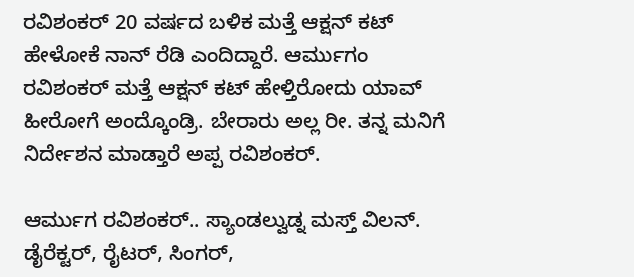ರವಿಶಂಕರ್ 20 ವರ್ಷದ ಬಳಿಕ ಮತ್ತೆ ಆಕ್ಷನ್ ಕಟ್ ಹೇಳೋಕೆ ನಾನ್ ರೆಡಿ ಎಂದಿದ್ದಾರೆ. ಆರ್ಮುಗಂ ರವಿಶಂಕರ್ ಮತ್ತೆ ಆಕ್ಷನ್ ಕಟ್ ಹೇಳ್ತಿರೋದು ಯಾವ್ ಹೀರೋಗೆ ಅಂದ್ಕೊಂಡ್ರಿ. ಬೇರಾರು ಅಲ್ಲ ರೀ. ತನ್ನ ಮನಿಗೆ ನಿರ್ದೇಶನ ಮಾಡ್ತಾರೆ ಅಪ್ಪ ರವಿಶಂಕರ್.

ಆರ್ಮುಗ ರವಿಶಂಕರ್.. ಸ್ಯಾಂಡಲ್ವುಡ್ನ ಮಸ್ತ್ ವಿಲನ್.  ಡೈರೆಕ್ಟರ್, ರೈಟರ್, ಸಿಂಗರ್,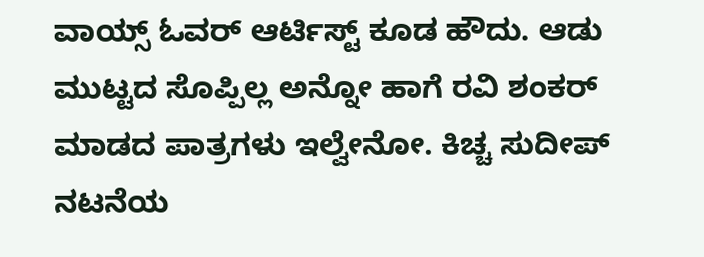ವಾಯ್ಸ್ ಓವರ್ ಆರ್ಟಿಸ್ಟ್ ಕೂಡ ಹೌದು. ಆಡು ಮುಟ್ಟದ ಸೊಪ್ಪಿಲ್ಲ ಅನ್ನೋ ಹಾಗೆ ರವಿ ಶಂಕರ್ ಮಾಡದ ಪಾತ್ರಗಳು ಇಲ್ವೇನೋ. ಕಿಚ್ಚ ಸುದೀಪ್ ನಟನೆಯ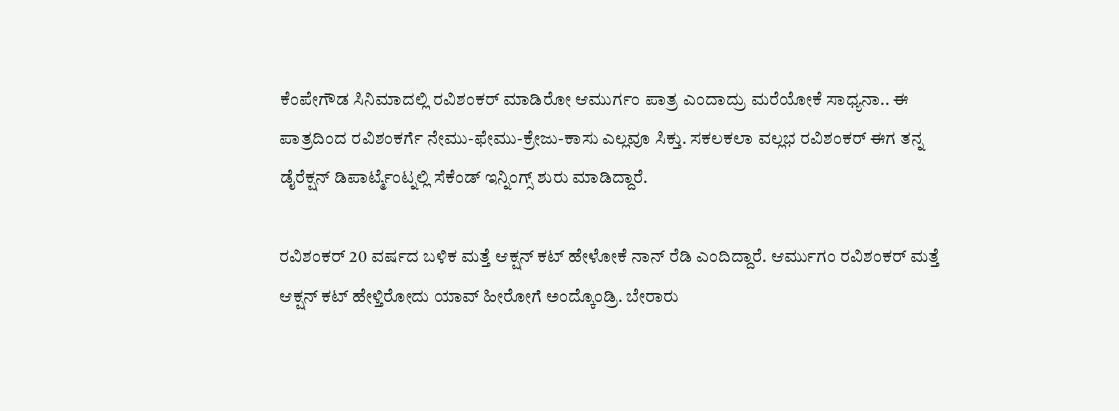ಕೆಂಪೇಗೌಡ ಸಿನಿಮಾದಲ್ಲಿ ರವಿಶಂಕರ್ ಮಾಡಿರೋ ಆಮುರ್ಗಂ ಪಾತ್ರ ಎಂದಾದ್ರು ಮರೆಯೋಕೆ ಸಾಧ್ಯನಾ.. ಈ ಪಾತ್ರದಿಂದ ರವಿಶಂಕರ್ಗೆ ನೇಮು-ಫೇಮು-ಕ್ರೇಜು-ಕಾಸು ಎಲ್ಲವೂ ಸಿಕ್ತು. ಸಕಲಕಲಾ ವಲ್ಲಭ ರವಿಶಂಕರ್ ಈಗ ತನ್ನ ಡೈರೆಕ್ಷನ್ ಡಿಪಾರ್ಟ್ಮೆಂಟ್ನಲ್ಲಿ ಸೆಕೆಂಡ್ ಇನ್ನಿಂಗ್ಸ್ ಶುರು ಮಾಡಿದ್ದಾರೆ.

ರವಿಶಂಕರ್ 20 ವರ್ಷದ ಬಳಿಕ ಮತ್ತೆ ಆಕ್ಷನ್ ಕಟ್ ಹೇಳೋಕೆ ನಾನ್ ರೆಡಿ ಎಂದಿದ್ದಾರೆ. ಆರ್ಮುಗಂ ರವಿಶಂಕರ್ ಮತ್ತೆ ಆಕ್ಷನ್ ಕಟ್ ಹೇಳ್ತಿರೋದು ಯಾವ್ ಹೀರೋಗೆ ಅಂದ್ಕೊಂಡ್ರಿ. ಬೇರಾರು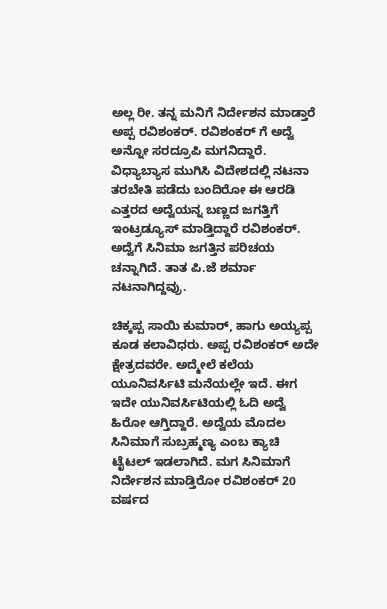ಅಲ್ಲ ರೀ. ತನ್ನ ಮನಿಗೆ ನಿರ್ದೇಶನ ಮಾಡ್ತಾರೆ ಅಪ್ಪ ರವಿಶಂಕರ್. ರವಿಶಂಕರ್ ಗೆ ಅದ್ವೆ ಅನ್ನೋ ಸರದ್ರೂಪಿ ಮಗನಿದ್ದಾರೆ. ವಿಧ್ಯಾಬ್ಯಾಸ ಮುಗಿಸಿ ವಿದೇಶದಲ್ಲಿ ನಟನಾ ತರಬೇತಿ ಪಡೆದು ಬಂದಿರೋ ಈ ಆರಡಿ ಎತ್ತರದ ಅದ್ವೆಯನ್ನ ಬಣ್ಣದ ಜಗತ್ತಿಗೆ ಇಂಟ್ರಡ್ಯೂಸ್ ಮಾಡ್ತಿದ್ದಾರೆ ರವಿಶಂಕರ್. ಅದ್ವೆಗೆ ಸಿನಿಮಾ ಜಗತ್ತಿನ ಪರಿಚಯ ಚನ್ನಾಗಿದೆ. ತಾತ ಪಿ.ಜೆ ಶರ್ಮಾ ನಟನಾಗಿದ್ದವ್ರು.

ಚಿಕ್ಕಪ್ಪ ಸಾಯಿ ಕುಮಾರ್, ಹಾಗು ಅಯ್ಯಪ್ಪ ಕೂಡ ಕಲಾವಿಧರು. ಅಪ್ಪ ರವಿಶಂಕರ್ ಅದೇ ಕ್ಷೇತ್ರದವರೇ. ಅದ್ಮೇಲೆ ಕಲೆಯ ಯೂನಿವರ್ಸಿಟಿ ಮನೆಯಲ್ಲೇ ಇದೆ. ಈಗ ಇದೇ ಯುನಿವರ್ಸಿಟಿಯಲ್ಲಿ ಓದಿ ಅದ್ವೆ ಹಿರೋ ಆಗ್ತಿದ್ದಾರೆ. ಅದ್ವೆಯ ಮೊದಲ ಸಿನಿಮಾಗೆ ಸುಬ್ರಹ್ಮಣ್ಯ ಎಂಬ ಕ್ಯಾಚಿ ಟೈಟಲ್ ಇಡಲಾಗಿದೆ. ಮಗ ಸಿನಿಮಾಗೆ ನಿರ್ದೇಶನ ಮಾಡ್ತಿರೋ ರವಿಶಂಕರ್ 20 ವರ್ಷದ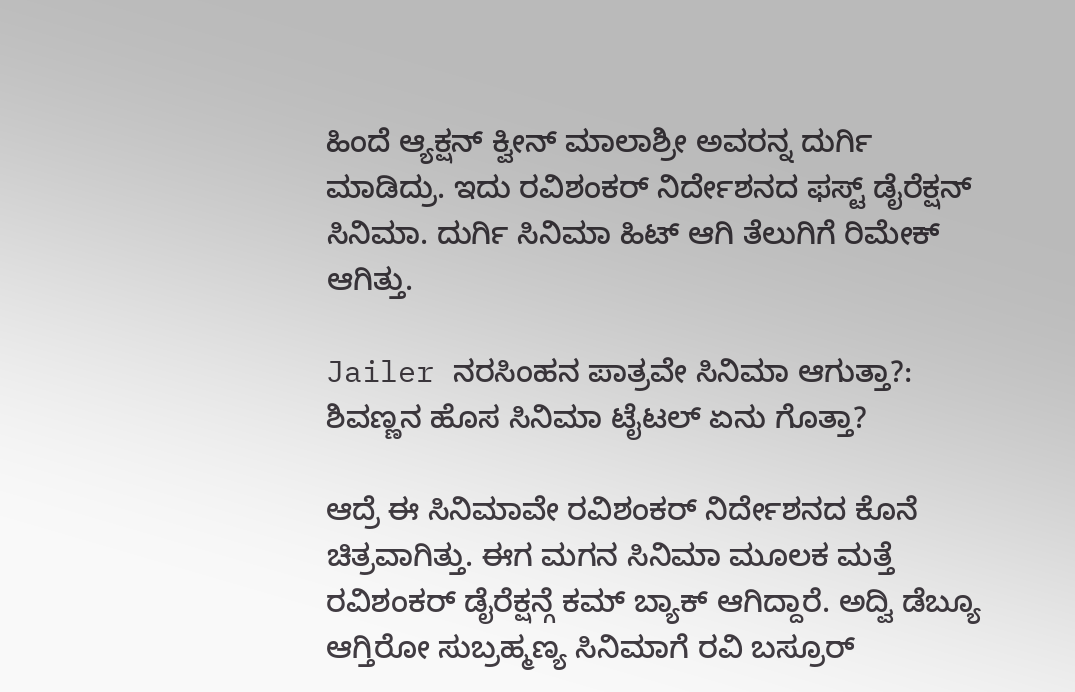ಹಿಂದೆ ಆ್ಯಕ್ಷನ್ ಕ್ವೀನ್ ಮಾಲಾಶ್ರೀ ಅವರನ್ನ ದುರ್ಗಿ ಮಾಡಿದ್ರು. ಇದು ರವಿಶಂಕರ್ ನಿರ್ದೇಶನದ ಫಸ್ಟ್ ಡೈರೆಕ್ಷನ್ ಸಿನಿಮಾ. ದುರ್ಗಿ ಸಿನಿಮಾ ಹಿಟ್ ಆಗಿ ತೆಲುಗಿಗೆ ರಿಮೇಕ್ ಆಗಿತ್ತು.

Jailer ನರಸಿಂಹನ ಪಾತ್ರವೇ ಸಿನಿಮಾ ಆಗುತ್ತಾ?: ಶಿವಣ್ಣನ ಹೊಸ ಸಿನಿಮಾ ಟೈಟಲ್ ಏನು ಗೊತ್ತಾ?

ಆದ್ರೆ ಈ ಸಿನಿಮಾವೇ ರವಿಶಂಕರ್ ನಿರ್ದೇಶನದ ಕೊನೆ ಚಿತ್ರವಾಗಿತ್ತು. ಈಗ ಮಗನ ಸಿನಿಮಾ ಮೂಲಕ ಮತ್ತೆ ರವಿಶಂಕರ್ ಡೈರೆಕ್ಷನ್ಗೆ ಕಮ್ ಬ್ಯಾಕ್ ಆಗಿದ್ದಾರೆ. ಅದ್ವಿ ಡೆಬ್ಯೂ ಆಗ್ತಿರೋ ಸುಬ್ರಹ್ಮಣ್ಯ ಸಿನಿಮಾಗೆ ರವಿ ಬಸ್ರೂರ್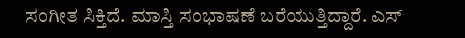ಸಂಗೀತ ಸಿಕ್ತಿದೆ. ಮಾಸ್ತಿ ಸಂಭಾಷಣೆ ಬರೆಯುತ್ತಿದ್ದಾರೆ. ಎಸ್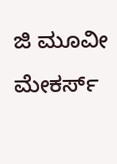ಜಿ ಮೂವೀ ಮೇಕರ್ಸ್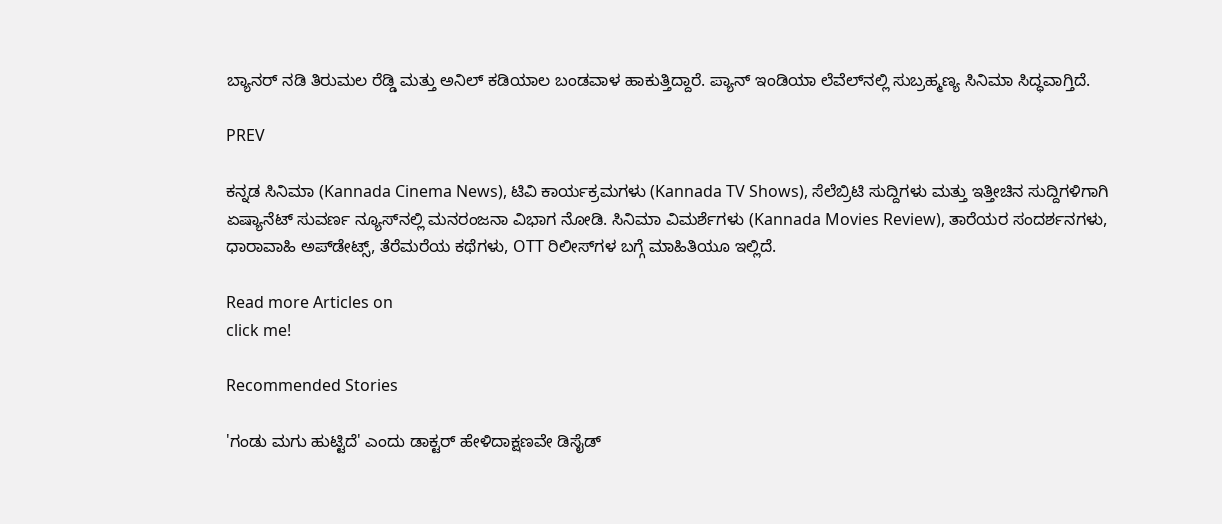ಬ್ಯಾನರ್ ನಡಿ ತಿರುಮಲ ರೆಡ್ಡಿ ಮತ್ತು ಅನಿಲ್ ಕಡಿಯಾಲ ಬಂಡವಾಳ ಹಾಕುತ್ತಿದ್ದಾರೆ. ಪ್ಯಾನ್ ಇಂಡಿಯಾ ಲೆವೆಲ್‌ನಲ್ಲಿ ಸುಬ್ರಹ್ಮಣ್ಯ ಸಿನಿಮಾ ಸಿದ್ಧವಾಗ್ತಿದೆ.

PREV

ಕನ್ನಡ ಸಿನಿಮಾ (Kannada Cinema News), ಟಿವಿ ಕಾರ್ಯಕ್ರಮಗಳು (Kannada TV Shows), ಸೆಲೆಬ್ರಿಟಿ ಸುದ್ದಿಗಳು ಮತ್ತು ಇತ್ತೀಚಿನ ಸುದ್ದಿಗಳಿಗಾಗಿ ಏಷ್ಯಾನೆಟ್ ಸುವರ್ಣ ನ್ಯೂಸ್‌ನಲ್ಲಿ ಮನರಂಜನಾ ವಿಭಾಗ ನೋಡಿ. ಸಿನಿಮಾ ವಿಮರ್ಶೆಗಳು (Kannada Movies Review), ತಾರೆಯರ ಸಂದರ್ಶನಗಳು, ಧಾರಾವಾಹಿ ಅಪ್‌ಡೇಟ್ಸ್‌, ತೆರೆಮರೆಯ ಕಥೆಗಳು, OTT ರಿಲೀಸ್‌ಗಳ ಬಗ್ಗೆ ಮಾಹಿತಿಯೂ ಇಲ್ಲಿದೆ.

Read more Articles on
click me!

Recommended Stories

'ಗಂಡು ಮಗು ಹುಟ್ಟಿದೆ' ಎಂದು ಡಾಕ್ಟರ್ ಹೇಳಿದಾಕ್ಷಣವೇ ಡಿಸೈಡ್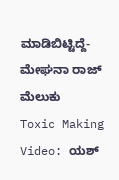ಮಾಡಿಬಿಟ್ಟಿದ್ದೆ- ಮೇಘನಾ ರಾಜ್ ಮೆಲುಕು
Toxic Making Video: ಯಶ್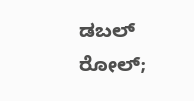ಡಬಲ್ ರೋಲ್;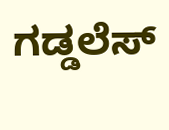ಗಡ್ಡಲೆಸ್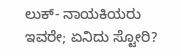ಲುಕ್- ನಾಯಕಿಯರು ಇವರೇ; ಏನಿದು ಸ್ಟೋರಿ?